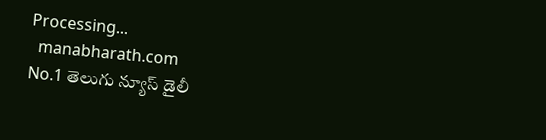Processing...
  manabharath.com
No.1 తెలుగు న్యూస్ డైలీ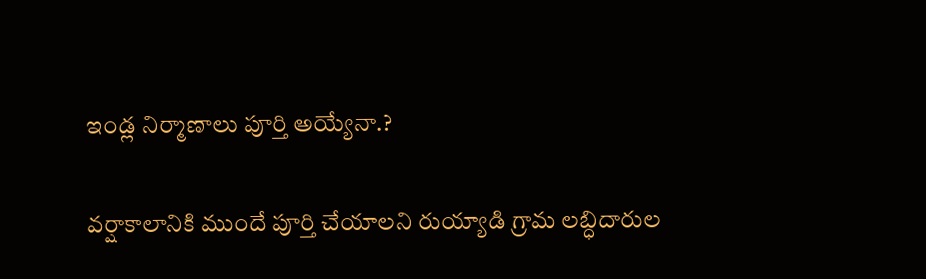ఇండ్ల నిర్మాణాలు పూర్తి అయ్యేనా.?

వర్షాకాలానికి ముందే పూర్తి చేయాలని రుయ్యాడి గ్రామ లబ్ధిదారుల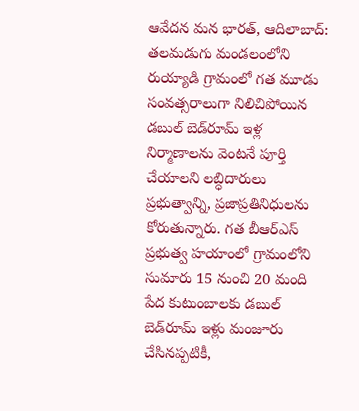ఆవేదన మన భారత్, ఆదిలాబాద్: తలమడుగు మండలంలోని రుయ్యాడి గ్రామంలో గత మూడు సంవత్సరాలుగా నిలిచిపోయిన డబుల్ బెడ్‌రూమ్ ఇళ్ల నిర్మాణాలను వెంటనే పూర్తి చేయాలని లబ్ధిదారులు ప్రభుత్వాన్ని, ప్రజాప్రతినిధులను కోరుతున్నారు. గత బీఆర్ఎస్ ప్రభుత్వ హయాంలో గ్రామంలోని సుమారు 15 నుంచి 20 మంది పేద కుటుంబాలకు డబుల్ బెడ్‌రూమ్ ఇళ్లు మంజూరు చేసినప్పటికీ,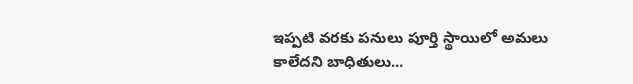ఇప్పటి వరకు పనులు పూర్తి స్థాయిలో అమలు కాలేదని బాధితులు...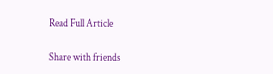Read Full Article

Share with friends